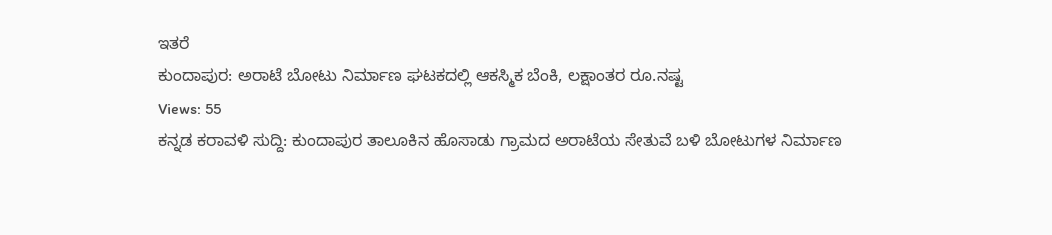ಇತರೆ
ಕುಂದಾಪುರ: ಅರಾಟೆ ಬೋಟು ನಿರ್ಮಾಣ ಘಟಕದಲ್ಲಿ ಆಕಸ್ಮಿಕ ಬೆಂಕಿ, ಲಕ್ಷಾಂತರ ರೂ.ನಷ್ಟ
Views: 55
ಕನ್ನಡ ಕರಾವಳಿ ಸುದ್ದಿ: ಕುಂದಾಪುರ ತಾಲೂಕಿನ ಹೊಸಾಡು ಗ್ರಾಮದ ಅರಾಟೆಯ ಸೇತುವೆ ಬಳಿ ಬೋಟುಗಳ ನಿರ್ಮಾಣ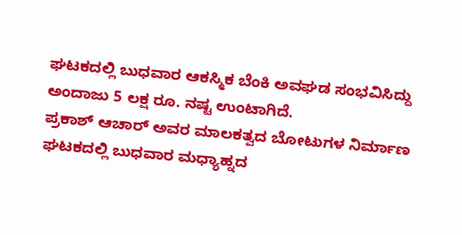ಘಟಕದಲ್ಲಿ ಬುಧವಾರ ಆಕಸ್ಮಿಕ ಬೆಂಕಿ ಅವಘಡ ಸಂಭವಿಸಿದ್ದು ಅಂದಾಜು 5 ಲಕ್ಷ ರೂ. ನಷ್ಟ ಉಂಟಾಗಿದೆ.
ಪ್ರಕಾಶ್ ಆಚಾರ್ ಅವರ ಮಾಲಕತ್ವದ ಬೋಟುಗಳ ನಿರ್ಮಾಣ ಘಟಕದಲ್ಲಿ ಬುಧವಾರ ಮಧ್ಯಾಹ್ನದ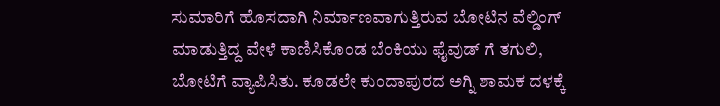ಸುಮಾರಿಗೆ ಹೊಸದಾಗಿ ನಿರ್ಮಾಣವಾಗುತ್ತಿರುವ ಬೋಟಿನ ವೆಲ್ಡಿಂಗ್ ಮಾಡುತ್ತಿದ್ದ ವೇಳೆ ಕಾಣಿಸಿಕೊಂಡ ಬೆಂಕಿಯು ಫೈವುಡ್ ಗೆ ತಗುಲಿ, ಬೋಟಿಗೆ ವ್ಯಾಪಿಸಿತು. ಕೂಡಲೇ ಕುಂದಾಪುರದ ಅಗ್ನಿ ಶಾಮಕ ದಳಕ್ಕೆ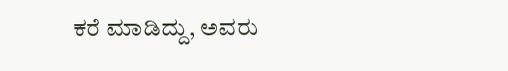ಕರೆ ಮಾಡಿದ್ದು, ಅವರು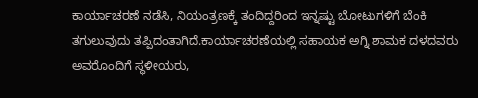ಕಾರ್ಯಾಚರಣೆ ನಡೆಸಿ, ನಿಯಂತ್ರಣಕ್ಕೆ ತಂದಿದ್ದರಿಂದ ಇನ್ನಷ್ಟು ಬೋಟುಗಳಿಗೆ ಬೆಂಕಿ ತಗುಲುವುದು ತಪ್ಪಿದಂತಾಗಿದೆ.ಕಾರ್ಯಾಚರಣೆಯಲ್ಲಿ ಸಹಾಯಕ ಅಗ್ನಿ ಶಾಮಕ ದಳದವರು ಅವರೊಂದಿಗೆ ಸ್ಥಳೀಯರು,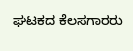ಘಟಕದ ಕೆಲಸಗಾರರು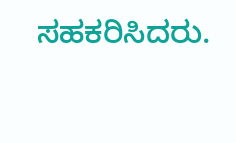ಸಹಕರಿಸಿದರು.